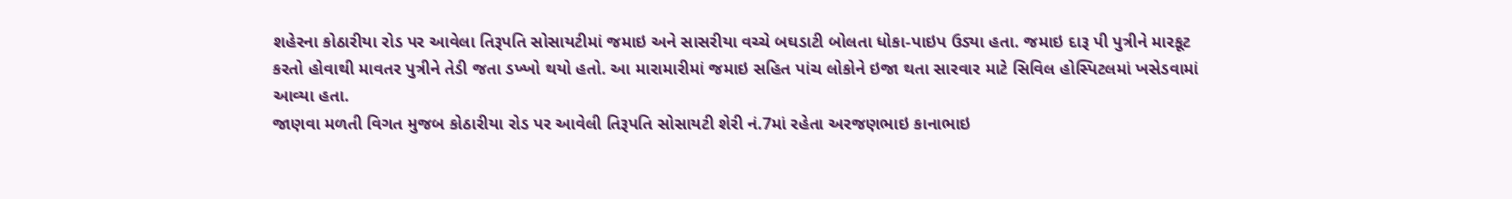શહેરના કોઠારીયા રોડ પર આવેલા તિરૂપતિ સોસાયટીમાં જમાઇ અને સાસરીયા વચ્ચે બઘડાટી બોલતા ધોકા-પાઇપ ઉડ્યા હતા. જમાઇ દારૂ પી પુત્રીને મારકૂટ કરતો હોવાથી માવતર પુત્રીને તેડી જતા ડખ્ખો થયો હતો. આ મારામારીમાં જમાઇ સહિત પાંચ લોકોને ઇજા થતા સારવાર માટે સિવિલ હોસ્પિટલમાં ખસેડવામાં આવ્યા હતા.
જાણવા મળતી વિગત મુજબ કોઠારીયા રોડ પર આવેલી તિરૂપતિ સોસાયટી શેરી નં.7માં રહેતા અરજણભાઇ કાનાભાઇ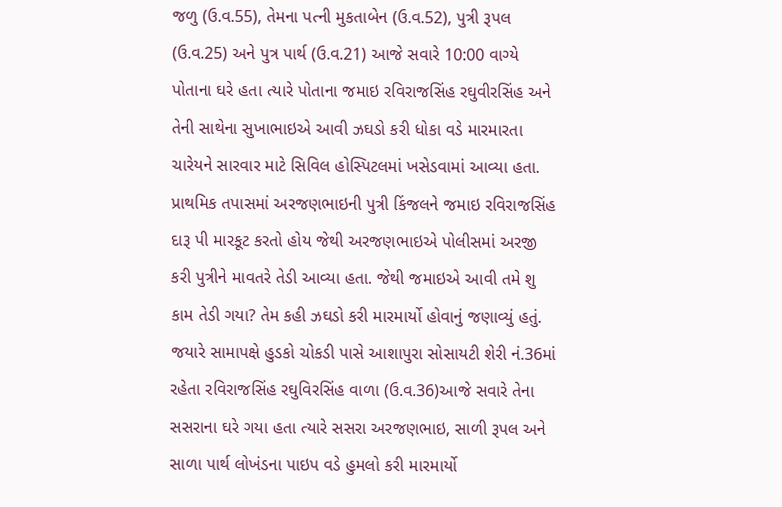જળુ (ઉ.વ.55), તેમના પત્ની મુકતાબેન (ઉ.વ.52), પુત્રી રૂપલ (ઉ.વ.25) અને પુત્ર પાર્થ (ઉ.વ.21) આજે સવારે 10:00 વાગ્યે પોતાના ઘરે હતા ત્યારે પોતાના જમાઇ રવિરાજસિંહ રઘુવીરસિંહ અને તેની સાથેના સુખાભાઇએ આવી ઝઘડો કરી ધોકા વડે મારમારતા ચારેયને સારવાર માટે સિવિલ હોસ્પિટલમાં ખસેડવામાં આવ્યા હતા. પ્રાથમિક તપાસમાં અરજણભાઇની પુત્રી કિંજલને જમાઇ રવિરાજસિંહ દારૂ પી મારકૂટ કરતો હોય જેથી અરજણભાઇએ પોલીસમાં અરજી કરી પુત્રીને માવતરે તેડી આવ્યા હતા. જેથી જમાઇએ આવી તમે શુ કામ તેડી ગયા? તેમ કહી ઝઘડો કરી મારમાર્યો હોવાનું જણાવ્યું હતું.
જયારે સામાપક્ષે હુડકો ચોકડી પાસે આશાપુરા સોસાયટી શેરી નં.36માં રહેતા રવિરાજસિંહ રઘુવિરસિંહ વાળા (ઉ.વ.36)આજે સવારે તેના સસરાના ઘરે ગયા હતા ત્યારે સસરા અરજણભાઇ, સાળી રૂપલ અને સાળા પાર્થ લોખંડના પાઇપ વડે હુમલો કરી મારમાર્યો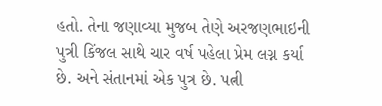હતો. તેના જણાવ્યા મુજબ તેણે અરજણભાઇની પુત્રી કિંજલ સાથે ચાર વર્ષ પહેલા પ્રેમ લગ્ન કર્યા છે. અને સંતાનમાં એક પુત્ર છે. પત્ની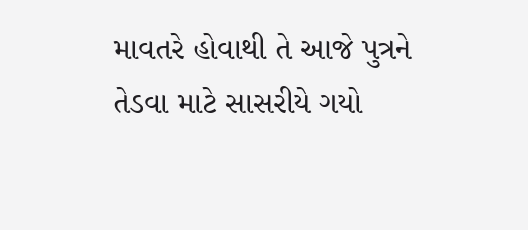માવતરે હોવાથી તે આજે પુત્રને તેડવા માટે સાસરીયે ગયો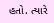હતો. ત્યારે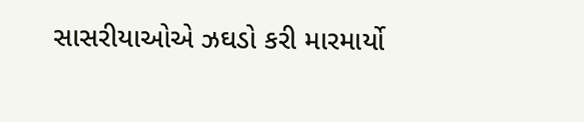સાસરીયાઓએ ઝઘડો કરી મારમાર્યો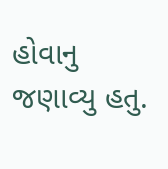હોવાનુ જણાવ્યુ હતુ.